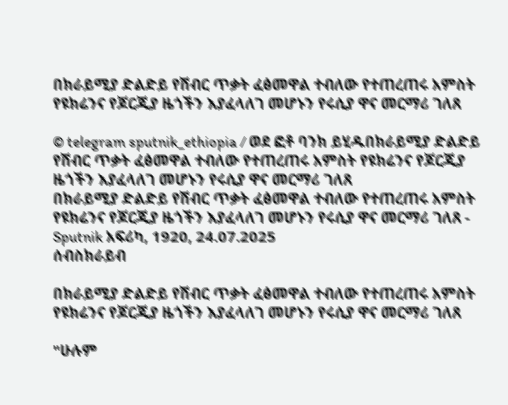በክራይሚያ ድልድይ የሽብር ጥቃት ፈፅመዋል ተብለው የተጠረጠሩ አምስት የዩክሬንና የጆርጂያ ዜጎችን እያፈላለገ መሆኑን የሩሲያ ዋና መርማሪ ገለጸ

© telegram sputnik_ethiopia / ወደ ፎቶ ባንክ ይሂዱበክራይሚያ ድልድይ የሽብር ጥቃት ፈፅመዋል ተብለው የተጠረጠሩ አምስት የዩክሬንና የጆርጂያ ዜጎችን እያፈላለገ መሆኑን የሩሲያ ዋና መርማሪ ገለጸ
በክራይሚያ ድልድይ የሽብር ጥቃት ፈፅመዋል ተብለው የተጠረጠሩ አምስት የዩክሬንና የጆርጂያ ዜጎችን እያፈላለገ መሆኑን የሩሲያ ዋና መርማሪ ገለጸ - Sputnik አፍሪካ, 1920, 24.07.2025
ሰብስክራይብ

በክራይሚያ ድልድይ የሽብር ጥቃት ፈፅመዋል ተብለው የተጠረጠሩ አምስት የዩክሬንና የጆርጂያ ዜጎችን እያፈላለገ መሆኑን የሩሲያ ዋና መርማሪ ገለጸ

"ሁሉም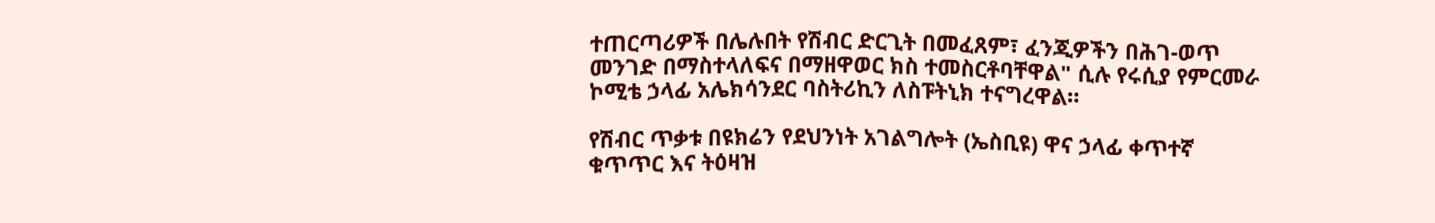ተጠርጣሪዎች በሌሉበት የሽብር ድርጊት በመፈጸም፣ ፈንጂዎችን በሕገ-ወጥ መንገድ በማስተላለፍና በማዘዋወር ክስ ተመስርቶባቸዋል" ሲሉ የሩሲያ የምርመራ ኮሚቴ ኃላፊ አሌክሳንደር ባስትሪኪን ለስፑትኒክ ተናግረዋል።

የሽብር ጥቃቱ በዩክሬን የደህንነት አገልግሎት (ኤስቢዩ) ዋና ኃላፊ ቀጥተኛ ቁጥጥር እና ትዕዛዝ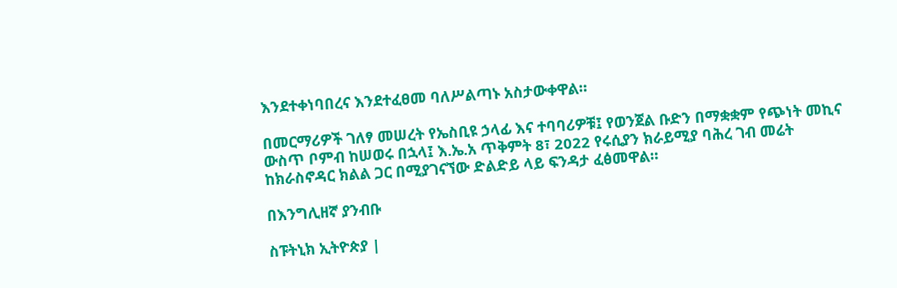እንደተቀነባበረና እንደተፈፀመ ባለሥልጣኑ አስታውቀዋል።

በመርማሪዎች ገለፃ መሠረት የኤስቢዩ ኃላፊ እና ተባባሪዎቹ፤ የወንጀል ቡድን በማቋቋም የጭነት መኪና ውስጥ ቦምብ ከሠወሩ በኋላ፤ እ.ኤ.አ ጥቅምት 8፣ 2022 የሩሲያን ክራይሚያ ባሕረ ገብ መሬት ከክራስኖዳር ክልል ጋር በሚያገናኘው ድልድይ ላይ ፍንዳታ ፈፅመዋል።

በእንግሊዘኛ ያንብቡ

ስፑትኒክ ኢትዮጵያ |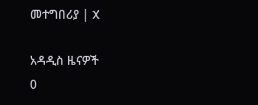መተግበሪያ | X

አዳዲስ ዜናዎች
0